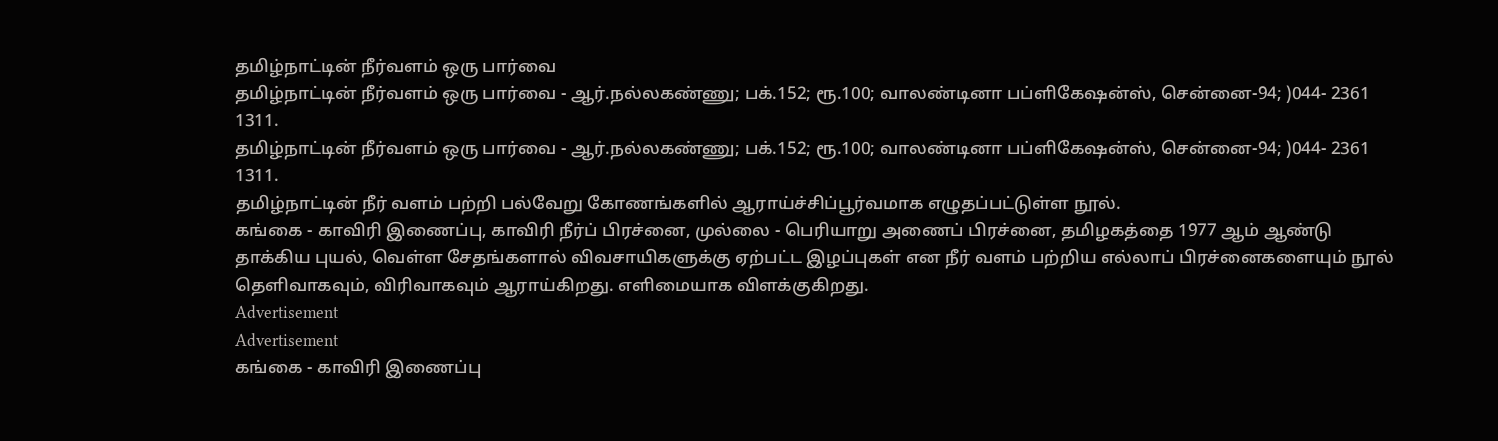தமிழ்நாட்டின் நீர்வளம் ஒரு பார்வை
தமிழ்நாட்டின் நீர்வளம் ஒரு பார்வை - ஆர்.நல்லகண்ணு; பக்.152; ரூ.100; வாலண்டினா பப்ளிகேஷன்ஸ், சென்னை-94; )044- 2361 1311.
தமிழ்நாட்டின் நீர்வளம் ஒரு பார்வை - ஆர்.நல்லகண்ணு; பக்.152; ரூ.100; வாலண்டினா பப்ளிகேஷன்ஸ், சென்னை-94; )044- 2361 1311.
தமிழ்நாட்டின் நீர் வளம் பற்றி பல்வேறு கோணங்களில் ஆராய்ச்சிப்பூர்வமாக எழுதப்பட்டுள்ள நூல்.
கங்கை - காவிரி இணைப்பு, காவிரி நீர்ப் பிரச்னை, முல்லை - பெரியாறு அணைப் பிரச்னை, தமிழகத்தை 1977 ஆம் ஆண்டு தாக்கிய புயல், வெள்ள சேதங்களால் விவசாயிகளுக்கு ஏற்பட்ட இழப்புகள் என நீர் வளம் பற்றிய எல்லாப் பிரச்னைகளையும் நூல் தெளிவாகவும், விரிவாகவும் ஆராய்கிறது. எளிமையாக விளக்குகிறது.
Advertisement
Advertisement
கங்கை - காவிரி இணைப்பு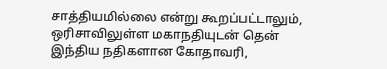சாத்தியமில்லை என்று கூறப்பட்டாலும், ஒரிசாவிலுள்ள மகாநதியுடன் தென் இந்திய நதிகளான கோதாவரி,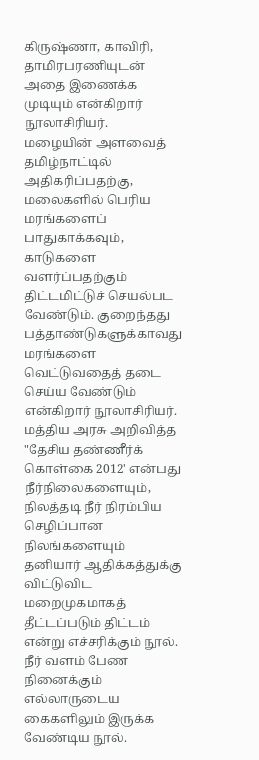கிருஷ்ணா, காவிரி, தாமிரபரணியுடன் அதை இணைக்க முடியும் என்கிறார் நூலாசிரியர்.
மழையின் அளவைத் தமிழ்நாட்டில் அதிகரிப்பதற்கு, மலைகளில் பெரிய மரங்களைப் பாதுகாக்கவும், காடுகளை வளர்ப்பதற்கும் திட்டமிட்டுச் செயல்பட வேண்டும். குறைந்தது பத்தாண்டுகளுக்காவது மரங்களை வெட்டுவதைத் தடை செய்ய வேண்டும் என்கிறார் நூலாசிரியர்.
மத்திய அரசு அறிவித்த "தேசிய தண்ணீர்க் கொள்கை 2012' என்பது நீர்நிலைகளையும், நிலத்தடி நீர் நிரம்பிய செழிப்பான நிலங்களையும் தனியார் ஆதிக்கத்துக்கு விட்டுவிட மறைமுகமாகத் தீட்டப்படும் திட்டம் என்று எச்சரிக்கும் நூல். நீர் வளம் பேண நினைக்கும் எல்லாருடைய கைகளிலும் இருக்க வேண்டிய நூல்.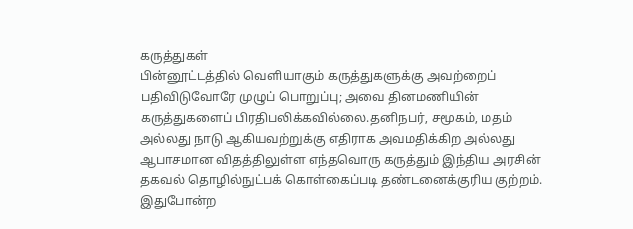கருத்துகள்
பின்னூட்டத்தில் வெளியாகும் கருத்துகளுக்கு அவற்றைப் பதிவிடுவோரே முழுப் பொறுப்பு; அவை தினமணியின் கருத்துகளைப் பிரதிபலிக்கவில்லை.தனிநபர், சமூகம், மதம் அல்லது நாடு ஆகியவற்றுக்கு எதிராக அவமதிக்கிற அல்லது ஆபாசமான விதத்திலுள்ள எந்தவொரு கருத்தும் இந்திய அரசின் தகவல் தொழில்நுட்பக் கொள்கைப்படி தண்டனைக்குரிய குற்றம். இதுபோன்ற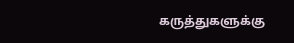கருத்துகளுக்கு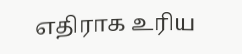எதிராக உரிய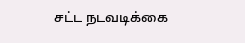சட்ட நடவடிக்கை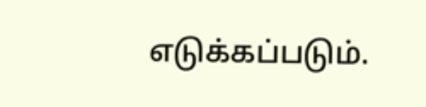எடுக்கப்படும்.